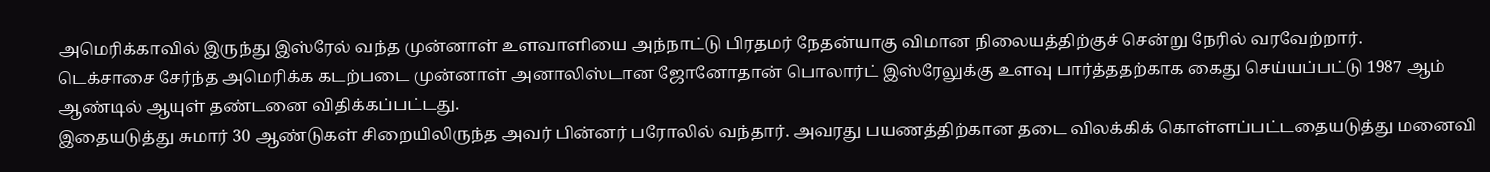அமெரிக்காவில் இருந்து இஸ்ரேல் வந்த முன்னாள் உளவாளியை அந்நாட்டு பிரதமர் நேதன்யாகு விமான நிலையத்திற்குச் சென்று நேரில் வரவேற்றார்.
டெக்சாசை சேர்ந்த அமெரிக்க கடற்படை முன்னாள் அனாலிஸ்டான ஜோனோதான் பொலார்ட் இஸ்ரேலுக்கு உளவு பார்த்ததற்காக கைது செய்யப்பட்டு 1987 ஆம் ஆண்டில் ஆயுள் தண்டனை விதிக்கப்பட்டது.
இதையடுத்து சுமார் 30 ஆண்டுகள் சிறையிலிருந்த அவர் பின்னர் பரோலில் வந்தார். அவரது பயணத்திற்கான தடை விலக்கிக் கொள்ளப்பட்டதையடுத்து மனைவி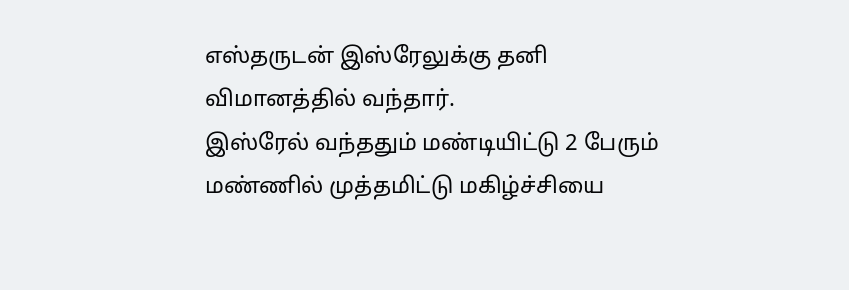எஸ்தருடன் இஸ்ரேலுக்கு தனி விமானத்தில் வந்தார்.
இஸ்ரேல் வந்ததும் மண்டியிட்டு 2 பேரும் மண்ணில் முத்தமிட்டு மகிழ்ச்சியை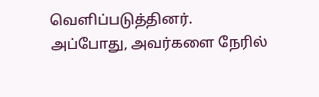வெளிப்படுத்தினர்.
அப்போது, அவர்களை நேரில்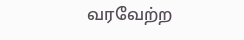வரவேற்ற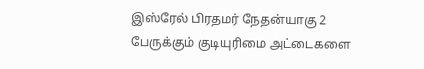இஸ்ரேல் பிரதமர் நேதன்யாகு 2 பேருக்கும் குடியுரிமை அட்டைகளை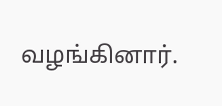வழங்கினார்.